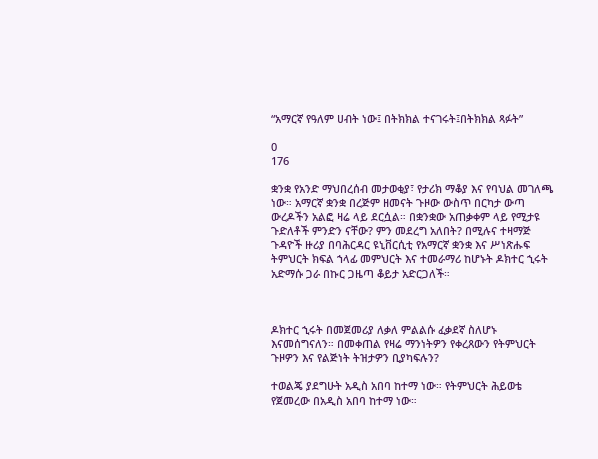“አማርኛ የዓለም ሀብት ነው፤ በትክክል ተናገሩት፤በትክክል ጻፉት”

0
176

ቋንቋ የአንድ ማህበረሰብ መታወቂያ፣ የታሪክ ማቆያ እና የባህል መገለጫ ነው። አማርኛ ቋንቋ በረጅም ዘመናት ጉዞው ውስጥ በርካታ ውጣ ውረዶችን አልፎ ዛሬ ላይ ደርሷል። በቋንቋው አጠቃቀም ላይ የሚታዩ  ጉድለቶች ምንድን ናቸው? ምን መደረግ አለበት? በሚሉና ተዛማጅ ጉዳዮች ዙሪያ በባሕርዳር ዩኒቨርሲቲ የአማርኛ ቋንቋ እና ሥነጽሑፍ ትምህርት ክፍል ኀላፊ መምህርት እና ተመራማሪ ከሆኑት ዶክተር ኂሩት አድማሱ ጋራ በኩር ጋዜጣ ቆይታ አድርጋለች።



ዶክተር ኂሩት በመጀመሪያ ለቃለ ምልልሱ ፈቃደኛ ስለሆኑ እናመሰግናለን። በመቀጠል የዛሬ ማንነትዎን የቀረጸውን የትምህርት ጉዞዎን እና የልጅነት ትዝታዎን ቢያካፍሉን?

ተወልጄ ያደግሁት አዲስ አበባ ከተማ ነው። የትምህርት ሕይወቴ የጀመረው በአዲስ አበባ ከተማ ነው።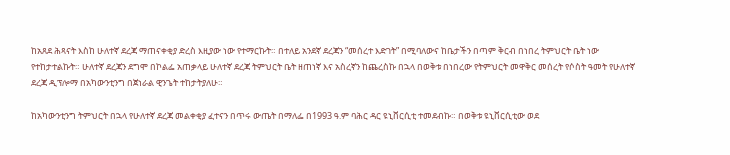ከአጸደ ሕጻናት እስከ ሁለተኛ ደረጃ ማጠናቀቂያ ድረስ እዚያው ነው የተማርኩት። በተለይ አንደኛ ደረጃን “መሰረተ እድገት” በሚባለውና ከቤታችን በጣም ቅርብ በነበረ ትምህርት ቤት ነው የተከታተልኩት። ሁለተኛ ደረጃን ደግሞ በኮልፌ አጠቃላይ ሁለተኛ ደረጃ ትምህርት ቤት ዘጠነኛ እና አስረኛን ከጨረስኩ በኋላ በወቅቱ በነበረው የትምህርት መዋቅር መሰረት የሶስት ዓመት የሁለተኛ ደረጃ ዲፕሎማ በአካውንቲንግ በጀነራል ዊንጌት ተከታትያለሁ።

ከአካውንቲንግ ትምህርት በኋላ የሁለተኛ ደረጃ መልቀቂያ ፈተናን በጥሩ ውጤት በማለፌ በ1993 ዓ.ም ባሕር ዳር ዩኒቨርሲቲ ተመደብኩ። በወቅቱ ዩኒቨርሲቲው ወደ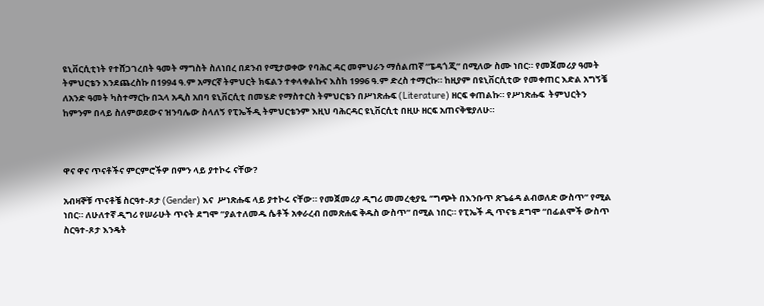ዩኒቨርሲቲነት የተሸጋገረበት ዓመት ማግስት ስለነበረ በደንብ የሚታወቀው የባሕር ዳር መምህራን ማሰልጠኛ “ፔዳጎጂ” በሚለው ስሙ ነበር። የመጀመሪያ ዓመት ትምህርቴን እንደጨረስኩ በ1994 ዓ.ም አማርኛ ትምህርት ክፍልን ተቀላቀልኩና እስከ 1996 ዓ.ም ድረስ ተማርኩ። ከዚያም በዩኒቨርሲቲው የመቀጠር እድል አግኝቼ  ለአንድ ዓመት ካስተማርኩ በኋላ አዲስ አበባ ዩኒቨርሲቲ በመሄድ የማስተርስ ትምህርቴን በሥነጽሑፍ (Literature) ዘርፍ ቀጠልኩ። የሥነጽሑፍ  ትምህርትን ከምንም በላይ ስለምወደውና ዝንባሌው ስላለኝ የፒኤችዲ ትምህርቴንም እዚህ ባሕርዳር ዩኒቨርሲቲ በዚሁ ዘርፍ አጠናቅቄያለሁ።



ዋና ዋና ጥናቶችና ምርምሮችዎ በምን ላይ ያተኮሩ ናቸው?

አብዛኞቹ ጥናቶቼ ስርዓተ-ጾታ (Gender) እና  ሥነጽሑፍ ላይ ያተኮሩ ናቸው። የመጀመሪያ ዲግሪ መመረቂያዬ ‘’ግጭት በእንቡጥ ጽጌሬዳ ልብወለድ ውስጥ’’ የሚል ነበር። ለሁለተኛ ዲግሪ የሠራሁት ጥናት ደግሞ “ያልተለመዱ ሴቶች አቀራረብ በመጽሐፍ ቅዱስ ውስጥ” በሚል ነበር። የፒኤች ዲ ጥናቴ ደግሞ “በፊልሞች ውስጥ ስርዓተ-ጾታ እንዴት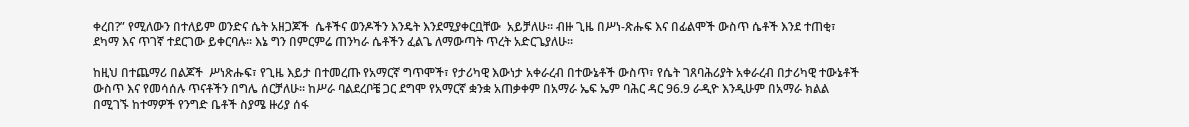ቀረበ?” የሚለውን በተለይም ወንድና ሴት አዘጋጆች  ሴቶችና ወንዶችን እንዴት እንደሚያቀርቧቸው  አይቻለሁ። ብዙ ጊዜ በሥነ-ጽሑፍ እና በፊልሞች ውስጥ ሴቶች እንደ ተጠቂ፣ ደካማ እና ጥገኛ ተደርገው ይቀርባሉ። እኔ ግን በምርምሬ ጠንካራ ሴቶችን ፈልጌ ለማውጣት ጥረት አድርጌያለሁ።

ከዚህ በተጨማሪ በልጆች  ሥነጽሑፍ፣ የጊዜ እይታ በተመረጡ የአማርኛ ግጥሞች፣ የታሪካዊ እውነታ አቀራረብ በተውኔቶች ውስጥ፣ የሴት ገጸባሕሪያት አቀራረብ በታሪካዊ ተውኔቶች ውስጥ እና የመሳሰሉ ጥናቶችን በግሌ ሰርቻለሁ። ከሥራ ባልደረቦቼ ጋር ደግሞ የአማርኛ ቋንቋ አጠቃቀም በአማራ ኤፍ ኤም ባሕር ዳር 96.9 ራዲዮ እንዲሁም በአማራ ክልል በሚገኙ ከተማዎች የንግድ ቤቶች ስያሜ ዙሪያ ሰፋ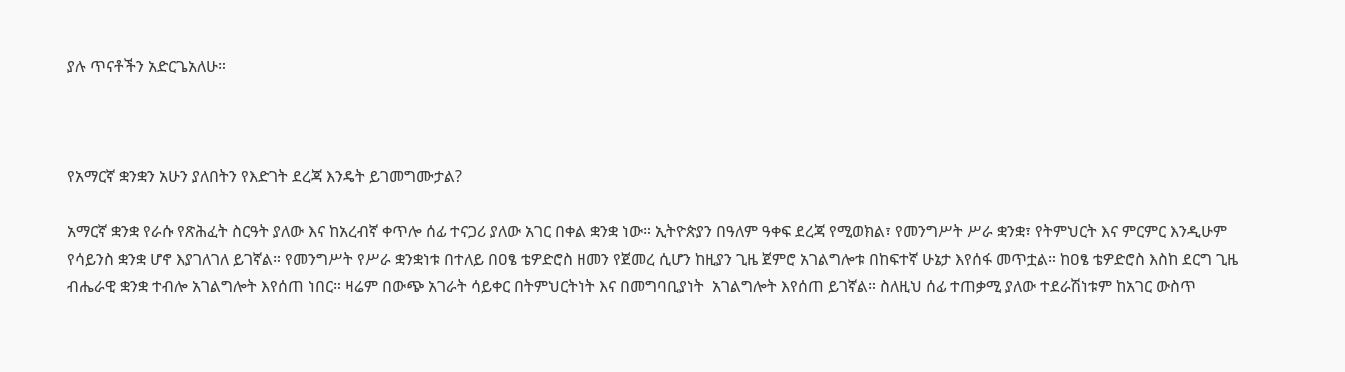ያሉ ጥናቶችን አድርጌአለሁ።



የአማርኛ ቋንቋን አሁን ያለበትን የእድገት ደረጃ እንዴት ይገመግሙታል?

አማርኛ ቋንቋ የራሱ የጽሕፈት ስርዓት ያለው እና ከአረብኛ ቀጥሎ ሰፊ ተናጋሪ ያለው አገር በቀል ቋንቋ ነው። ኢትዮጵያን በዓለም ዓቀፍ ደረጃ የሚወክል፣ የመንግሥት ሥራ ቋንቋ፣ የትምህርት እና ምርምር እንዲሁም የሳይንስ ቋንቋ ሆኖ እያገለገለ ይገኛል። የመንግሥት የሥራ ቋንቋነቱ በተለይ በዐፄ ቴዎድሮስ ዘመን የጀመረ ሲሆን ከዚያን ጊዜ ጀምሮ አገልግሎቱ በከፍተኛ ሁኔታ እየሰፋ መጥቷል። ከዐፄ ቴዎድሮስ እስከ ደርግ ጊዜ ብሔራዊ ቋንቋ ተብሎ አገልግሎት እየሰጠ ነበር። ዛሬም በውጭ አገራት ሳይቀር በትምህርትነት እና በመግባቢያነት  አገልግሎት እየሰጠ ይገኛል። ስለዚህ ሰፊ ተጠቃሚ ያለው ተደራሽነቱም ከአገር ውስጥ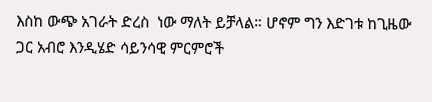እስከ ውጭ አገራት ድረስ  ነው ማለት ይቻላል። ሆኖም ግን እድገቱ ከጊዜው ጋር አብሮ እንዲሄድ ሳይንሳዊ ምርምሮች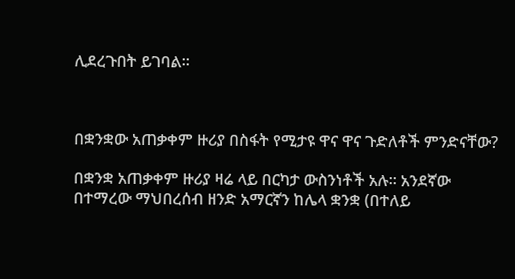ሊደረጉበት ይገባል።



በቋንቋው አጠቃቀም ዙሪያ በስፋት የሚታዩ ዋና ዋና ጉድለቶች ምንድናቸው?

በቋንቋ አጠቃቀም ዙሪያ ዛሬ ላይ በርካታ ውስንነቶች አሉ። አንደኛው በተማረው ማህበረሰብ ዘንድ አማርኛን ከሌላ ቋንቋ (በተለይ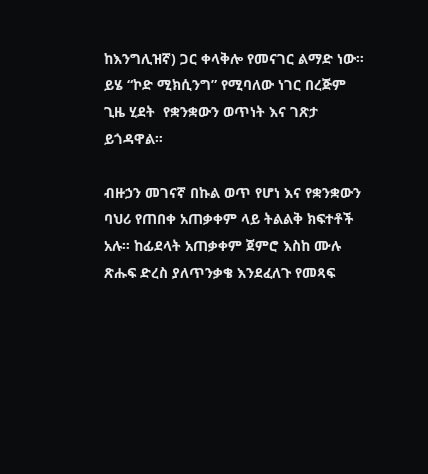ከእንግሊዝኛ) ጋር ቀላቅሎ የመናገር ልማድ ነው። ይሄ “ኮድ ሚክሲንግ” የሚባለው ነገር በረጅም ጊዜ ሂደት  የቋንቋውን ወጥነት እና ገጽታ ይጎዳዋል።

ብዙኃን መገናኛ በኩል ወጥ የሆነ እና የቋንቋውን ባህሪ የጠበቀ አጠቃቀም ላይ ትልልቅ ክፍተቶች አሉ። ከፊደላት አጠቃቀም ጀምሮ እስከ ሙሉ ጽሑፍ ድረስ ያለጥንቃቄ እንደፈለጉ የመጻፍ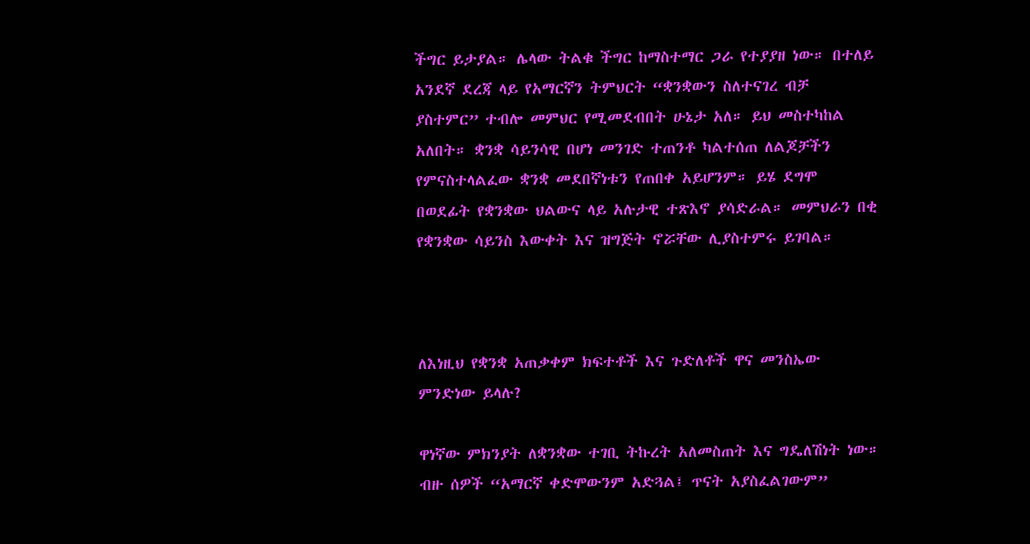ችግር ይታያል። ሌላው ትልቁ ችግር ከማስተማር ጋራ የተያያዘ ነው። በተለይ አንደኛ ደረጃ ላይ የአማርኛን ትምህርት “ቋንቋውን ስለተናገረ ብቻ ያስተምር” ተብሎ መምህር የሚመደብበት ሁኔታ አለ። ይህ መስተካከል አለበት። ቋንቋ ሳይንሳዊ በሆነ መንገድ ተጠንቶ ካልተሰጠ ለልጆቻችን የምናስተላልፈው ቋንቋ መደበኛነቱን የጠበቀ አይሆንም። ይሄ ደግሞ በወደፊት የቋንቋው ህልውና ላይ አሉታዊ ተጽእኖ ያሳድራል። መምህራን በቂ የቋንቋው ሳይንስ እውቀት እና ዝግጅት ኖሯቸው ሊያስተምሩ ይገባል።



ለእነዚህ የቋንቋ አጠቃቀም ክፍተቶች እና ጉድለቶች ዋና መንስኤው ምንድነው ይላሉ?

ዋነኛው ምክንያት ለቋንቋው ተገቢ ትኩረት አለመስጠት እና ግዴለሽነት ነው። ብዙ ሰዎች “አማርኛ ቀድሞውንም አድጓል፤ ጥናት አያስፈልገውም”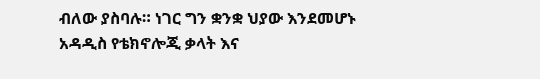ብለው ያስባሉ። ነገር ግን ቋንቋ ህያው እንደመሆኑ አዳዲስ የቴክኖሎጂ ቃላት እና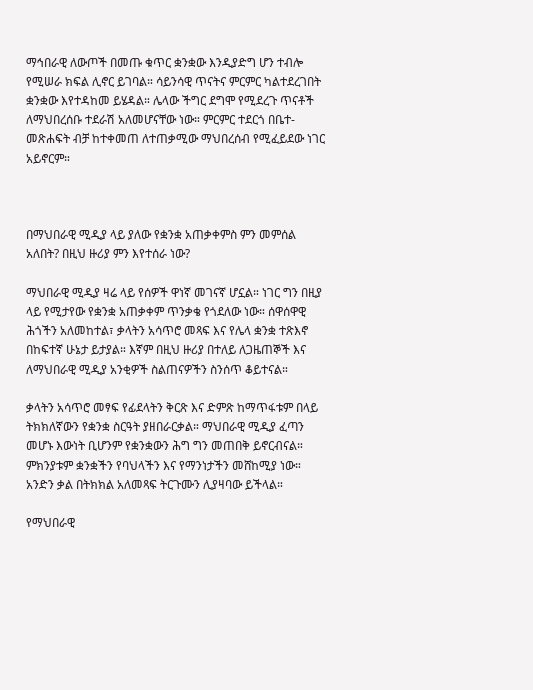ማኅበራዊ ለውጦች በመጡ ቁጥር ቋንቋው እንዲያድግ ሆን ተብሎ የሚሠራ ክፍል ሊኖር ይገባል። ሳይንሳዊ ጥናትና ምርምር ካልተደረገበት ቋንቋው እየተዳከመ ይሄዳል። ሌላው ችግር ደግሞ የሚደረጉ ጥናቶች ለማህበረሰቡ ተደራሽ አለመሆናቸው ነው። ምርምር ተደርጎ በቤተ-መጽሐፍት ብቻ ከተቀመጠ ለተጠቃሚው ማህበረሰብ የሚፈይደው ነገር አይኖርም።



በማህበራዊ ሚዲያ ላይ ያለው የቋንቋ አጠቃቀምስ ምን መምሰል አለበት? በዚህ ዙሪያ ምን እየተሰራ ነው?

ማህበራዊ ሚዲያ ዛሬ ላይ የሰዎች ዋነኛ መገናኛ ሆኗል። ነገር ግን በዚያ ላይ የሚታየው የቋንቋ አጠቃቀም ጥንቃቄ የጎደለው ነው። ሰዋሰዋዊ ሕጎችን አለመከተል፣ ቃላትን አሳጥሮ መጻፍ እና የሌላ ቋንቋ ተጽእኖ በከፍተኛ ሁኔታ ይታያል። እኛም በዚህ ዙሪያ በተለይ ለጋዜጠኞች እና ለማህበራዊ ሚዲያ አንቂዎች ስልጠናዎችን ስንሰጥ ቆይተናል።

ቃላትን አሳጥሮ መፃፍ የፊደላትን ቅርጽ እና ድምጽ ከማጥፋቱም በላይ ትክክለኛውን የቋንቋ ስርዓት ያዘበራርቃል። ማህበራዊ ሚዲያ ፈጣን መሆኑ እውነት ቢሆንም የቋንቋውን ሕግ ግን መጠበቅ ይኖርብናል። ምክንያቱም ቋንቋችን የባህላችን እና የማንነታችን መሸከሚያ ነው። አንድን ቃል በትክክል አለመጻፍ ትርጉሙን ሊያዛባው ይችላል።

የማህበራዊ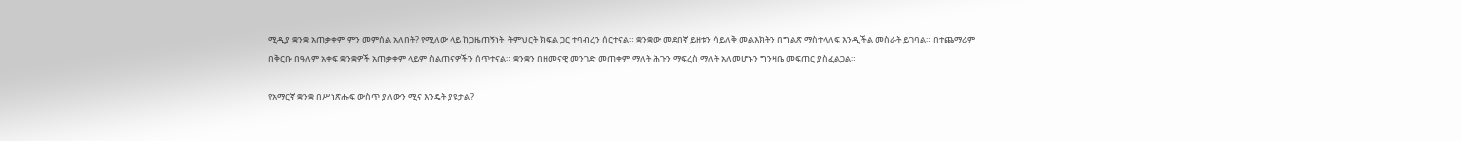ሚዲያ ቋንቋ አጠቃቀም ምን መምሰል አለበት? የሚለው ላይ ከጋዜጠኝነት  ትምህርት ክፍል ጋር ተባብረን ሰርተናል። ቋንቋው መደበኛ ይዘቱን ሳይለቅ መልእክትን በግልጽ ማስተላለፍ እንዲችል መስራት ይገባል። በተጨማሪም በቅርቡ በዓለም አቀፍ ቋንቋዎች አጠቃቀም ላይም ስልጠናዎችን ሰጥተናል። ቋንቋን በዘመናዊ መንገድ መጠቀም ማለት ሕጉን ማፍረስ ማለት አለመሆኑን ግንዛቤ መፍጠር ያስፈልጋል።

የአማርኛ ቋንቋ በሥነጽሑፍ ውስጥ ያለውን ሚና እንዴት ያዩታል?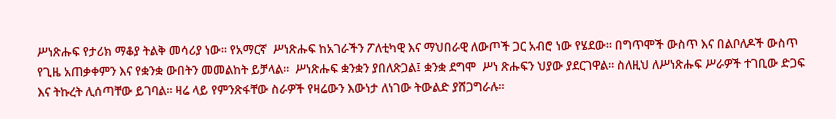ሥነጽሑፍ የታሪክ ማቆያ ትልቅ መሳሪያ ነው። የአማርኛ  ሥነጽሑፍ ከአገራችን ፖለቲካዊ እና ማህበራዊ ለውጦች ጋር አብሮ ነው የሄደው። በግጥሞች ውስጥ እና በልቦለዶች ውስጥ የጊዜ አጠቃቀምን እና የቋንቋ ውበትን መመልከት ይቻላል።  ሥነጽሑፍ ቋንቋን ያበለጽጋል፤ ቋንቋ ደግሞ  ሥነ ጽሑፍን ህያው ያደርገዋል። ስለዚህ ለሥነጽሑፍ ሥራዎች ተገቢው ድጋፍ እና ትኩረት ሊሰጣቸው ይገባል። ዛሬ ላይ የምንጽፋቸው ስራዎች የዛሬውን እውነታ ለነገው ትውልድ ያሸጋግራሉ።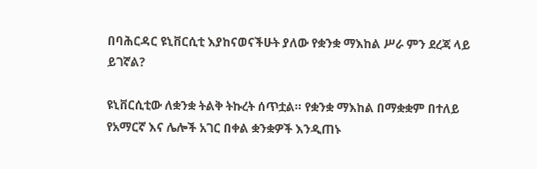በባሕርዳር ዩኒቨርሲቲ እያከናወናችሁት ያለው የቋንቋ ማእከል ሥራ ምን ደረጃ ላይ ይገኛል?

ዩኒቨርሲቲው ለቋንቋ ትልቅ ትኩረት ሰጥቷል። የቋንቋ ማእከል በማቋቋም በተለይ የአማርኛ እና ሌሎች አገር በቀል ቋንቋዎች እንዲጠኑ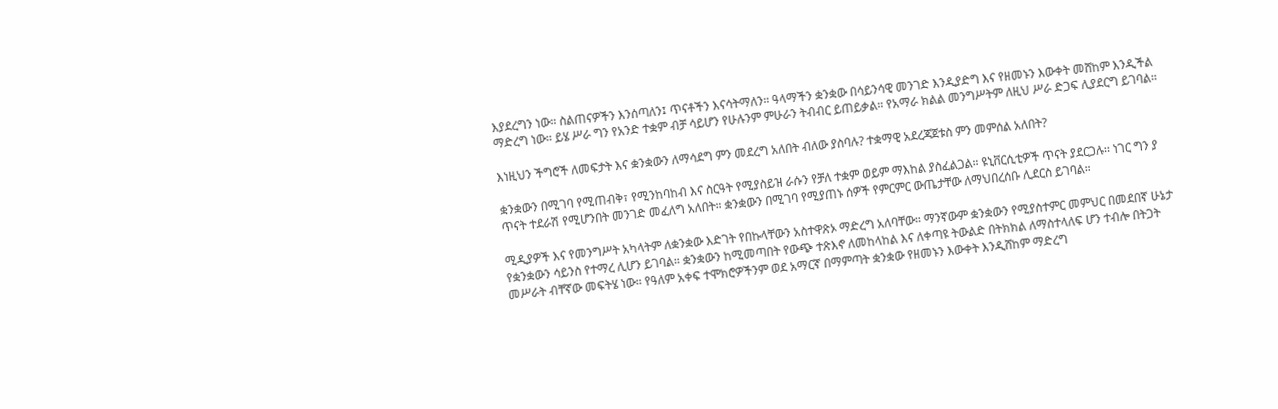እያደረግን ነው። ስልጠናዎችን እንሰጣለን፤ ጥናቶችን እናሳትማለን። ዓላማችን ቋንቋው በሳይንሳዊ መንገድ እንዲያድግ እና የዘመኑን እውቀት መሸከም እንዲችል ማድረግ ነው። ይሄ ሥራ ግን የአንድ ተቋም ብቻ ሳይሆን የሁሉንም ምሁራን ትብብር ይጠይቃል። የአማራ ክልል መንግሥትም ለዚህ ሥራ ድጋፍ ሊያደርግ ይገባል።

እነዚህን ችግሮች ለመፍታት እና ቋንቋውን ለማሳደግ ምን መደረግ አለበት ብለው ያስባሉ? ተቋማዊ አደረጃጀቱስ ምን መምሰል አለበት?

ቋንቋውን በሚገባ የሚጠብቅ፣ የሚንከባከብ እና ስርዓት የሚያስይዝ ራሱን የቻለ ተቋም ወይም ማእከል ያስፈልጋል። ዩኒቨርሲቲዎች ጥናት ያደርጋሉ፡፡ ነገር ግን ያ ጥናት ተደራሽ የሚሆንበት መንገድ መፈለግ አለበት። ቋንቋውን በሚገባ የሚያጠኑ ሰዎች የምርምር ውጤታቸው ለማህበረሰቡ ሊደርስ ይገባል።

ሚዲያዎች እና የመንግሥት አካላትም ለቋንቋው እድገት የበኩላቸውን አስተዋጽኦ ማድረግ አለባቸው። ማንኛውም ቋንቋውን የሚያስተምር መምህር በመደበኛ ሁኔታ የቋንቋውን ሳይንስ የተማረ ሊሆን ይገባል። ቋንቋውን ከሚመጣበት የውጭ ተጽእኖ ለመከላከል እና ለቀጣዩ ትውልድ በትክክል ለማስተላለፍ ሆን ተብሎ በትጋት መሥራት ብቸኛው መፍትሄ ነው። የዓለም አቀፍ ተሞክሮዎችንም ወደ አማርኛ በማምጣት ቋንቋው የዘመኑን እውቀት እንዲሸከም ማድረግ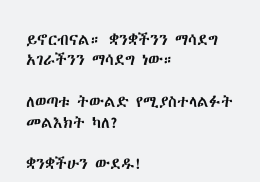ይኖርብናል። ቋንቋችንን ማሳደግ አገራችንን ማሳደግ ነው።

ለወጣቱ ትውልድ የሚያስተላልፉት መልእክት ካለ?

ቋንቋችሁን ውደዱ!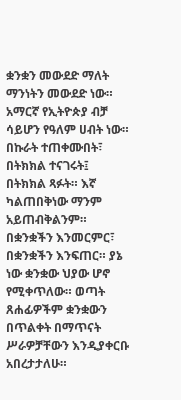ቋንቋን መውደድ ማለት ማንነትን መውደድ ነው። አማርኛ የኢትዮጵያ ብቻ ሳይሆን የዓለም ሀብት ነው። በኩራት ተጠቀሙበት፣ በትክክል ተናገሩት፤  በትክክል ጻፉት። እኛ ካልጠበቅነው ማንም አይጠብቅልንም። በቋንቋችን እንመርምር፣ በቋንቋችን እንፍጠር። ያኔ ነው ቋንቋው ህያው ሆኖ የሚቀጥለው። ወጣት ጸሐፊዎችም ቋንቋውን በጥልቀት በማጥናት ሥራዎቻቸውን እንዲያቀርቡ አበረታታለሁ።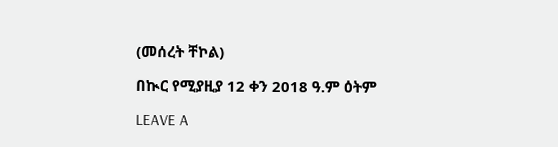(መሰረት ቸኮል)

በኲር የሚያዚያ 12 ቀን 2018 ዓ.ም ዕትም

LEAVE A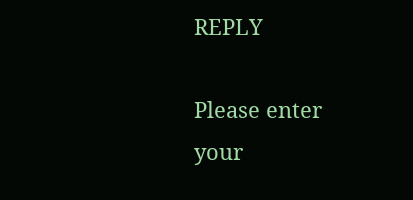REPLY

Please enter your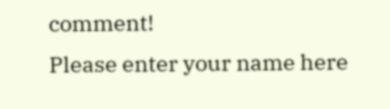comment!
Please enter your name here